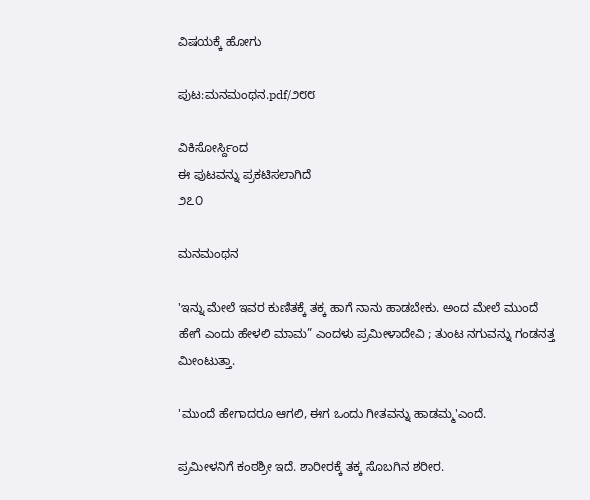ವಿಷಯಕ್ಕೆ ಹೋಗು

ಪುಟ:ಮನಮಂಥನ.pdf/೨೮೮

ವಿಕಿಸೋರ್ಸ್ದಿಂದ
ಈ ಪುಟವನ್ನು ಪ್ರಕಟಿಸಲಾಗಿದೆ
೨೭೦

ಮನಮಂಥನ

'ಇನ್ನು ಮೇಲೆ ಇವರ ಕುಣಿತಕ್ಕೆ ತಕ್ಕ ಹಾಗೆ ನಾನು ಹಾಡಬೇಕು. ಅಂದ ಮೇಲೆ ಮುಂದೆ ಹೇಗೆ ಎಂದು ಹೇಳಲಿ ಮಾಮ” ಎಂದಳು ಪ್ರಮೀಳಾದೇವಿ ; ತುಂಟ ನಗುವನ್ನು ಗಂಡನತ್ತ ಮೀಂಟುತ್ತಾ.

'ಮುಂದೆ ಹೇಗಾದರೂ ಆಗಲಿ, ಈಗ ಒಂದು ಗೀತವನ್ನು ಹಾಡಮ್ಮ'ಎಂದೆ.

ಪ್ರಮೀಳನಿಗೆ ಕಂಠಶ್ರೀ ಇದೆ. ಶಾರೀರಕ್ಕೆ ತಕ್ಕ ಸೊಬಗಿನ ಶರೀರ.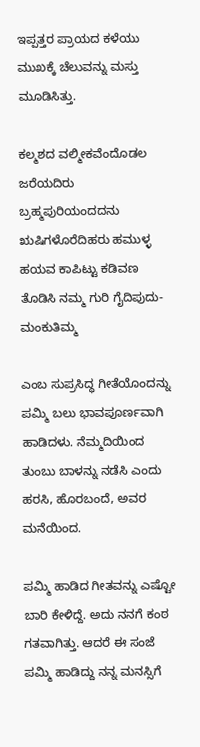ಇಪ್ಪತ್ತರ ಪ್ರಾಯದ ಕಳೆಯು ಮುಖಕ್ಕೆ ಚೆಲುವನ್ನು ಮಸ್ತು ಮೂಡಿಸಿತ್ತು.

ಕಲ್ಮಶದ ವಲ್ಮೀಕವೆಂದೊಡಲ ಜರೆಯದಿರು ಬ್ರಹ್ಮಪುರಿಯಂದದನು ಋಷಿಗಳೊರೆದಿಹರು ಹಮುಳ್ಳ ಹಯವ ಕಾಪಿಟ್ಟು ಕಡಿವಣ ತೊಡಿಸಿ ನಮ್ಮ ಗುರಿ ಗೈದಿಪುದು-ಮಂಕುತಿಮ್ಮ

ಎಂಬ ಸುಪ್ರಸಿದ್ಧ ಗೀತೆಯೊಂದನ್ನು ಪಮ್ಮಿ ಬಲು ಭಾವಪೂರ್ಣವಾಗಿ ಹಾಡಿದಳು. ನೆಮ್ಮದಿಯಿಂದ ತುಂಬು ಬಾಳನ್ನು ನಡೆಸಿ ಎಂದು ಹರಸಿ, ಹೊರಬಂದೆ, ಅವರ ಮನೆಯಿಂದ.

ಪಮ್ಮಿ ಹಾಡಿದ ಗೀತವನ್ನು ಎಷ್ಟೋ ಬಾರಿ ಕೇಳಿದ್ದೆ. ಅದು ನನಗೆ ಕಂಠ ಗತವಾಗಿತ್ತು. ಆದರೆ ಈ ಸಂಜೆ ಪಮ್ಮಿ ಹಾಡಿದ್ದು ನನ್ನ ಮನಸ್ಸಿಗೆ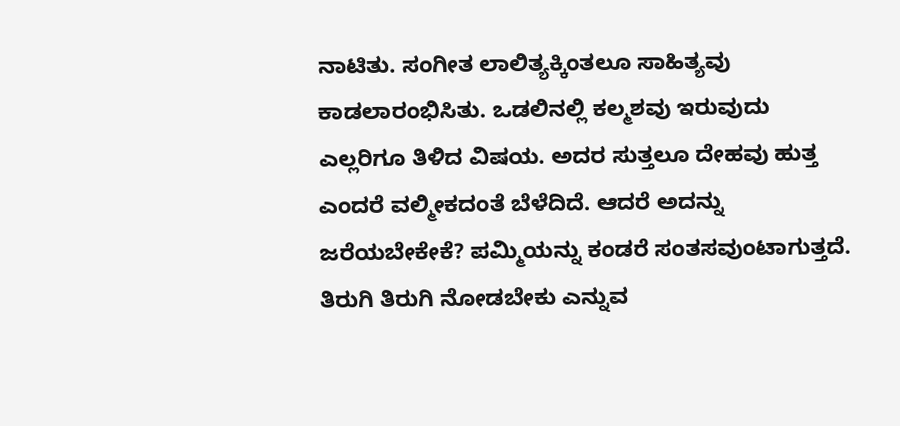ನಾಟಿತು. ಸಂಗೀತ ಲಾಲಿತ್ಯಕ್ಕಿಂತಲೂ ಸಾಹಿತ್ಯವು ಕಾಡಲಾರಂಭಿಸಿತು. ಒಡಲಿನಲ್ಲಿ ಕಲ್ಮಶವು ಇರುವುದು ಎಲ್ಲರಿಗೂ ತಿಳಿದ ವಿಷಯ. ಅದರ ಸುತ್ತಲೂ ದೇಹವು ಹುತ್ತ ಎಂದರೆ ವಲ್ಮೀಕದಂತೆ ಬೆಳೆದಿದೆ. ಆದರೆ ಅದನ್ನು ಜರೆಯಬೇಕೇಕೆ? ಪಮ್ಮಿಯನ್ನು ಕಂಡರೆ ಸಂತಸವುಂಟಾಗುತ್ತದೆ. ತಿರುಗಿ ತಿರುಗಿ ನೋಡಬೇಕು ಎನ್ನುವ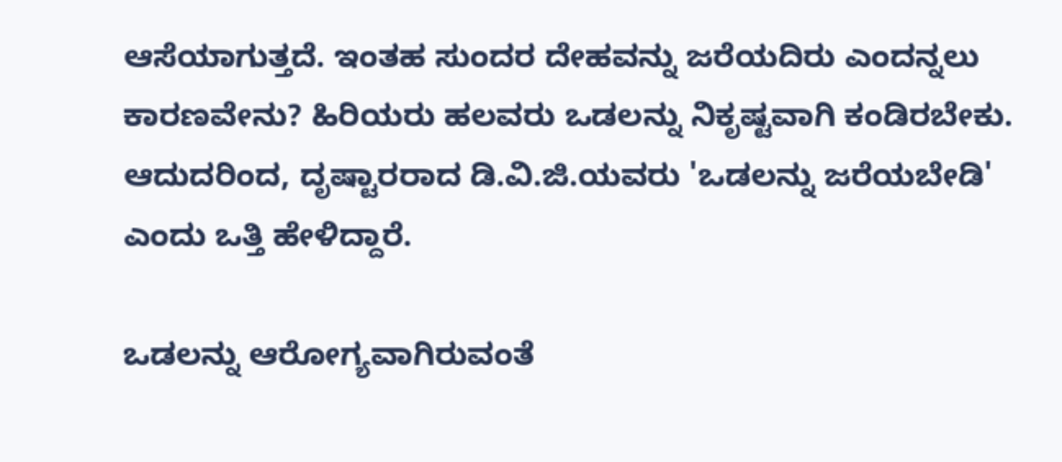ಆಸೆಯಾಗುತ್ತದೆ. ಇಂತಹ ಸುಂದರ ದೇಹವನ್ನು ಜರೆಯದಿರು ಎಂದನ್ನಲು ಕಾರಣವೇನು? ಹಿರಿಯರು ಹಲವರು ಒಡಲನ್ನು ನಿಕೃಷ್ಟವಾಗಿ ಕಂಡಿರಬೇಕು. ಆದುದರಿಂದ, ದೃಷ್ಟಾರರಾದ ಡಿ.ವಿ.ಜಿ.ಯವರು 'ಒಡಲನ್ನು ಜರೆಯಬೇಡಿ' ಎಂದು ಒತ್ತಿ ಹೇಳಿದ್ದಾರೆ.

ಒಡಲನ್ನು ಆರೋಗ್ಯವಾಗಿರುವಂತೆ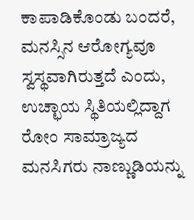ಕಾಪಾಡಿಕೊಂಡು ಬಂದರೆ, ಮನಸ್ಸಿನ ಆರೋಗ್ಯವೂ ಸ್ವಸ್ಥವಾಗಿರುತ್ತದೆ ಎಂದು, ಉಚ್ಛಾಯ ಸ್ಥಿತಿಯಲ್ಲಿದ್ದಾಗ ರೋಂ ಸಾಮ್ರಾಜ್ಯದ ಮನಸಿಗರು ನಾಣ್ಣುಡಿಯನ್ನು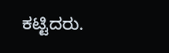ಕಟ್ಟಿದರು.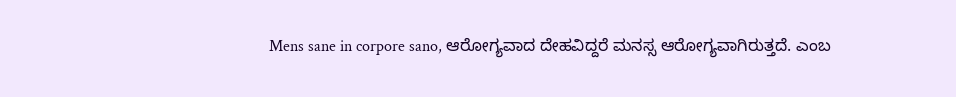Mens sane in corpore sano, ಆರೋಗ್ಯವಾದ ದೇಹವಿದ್ದರೆ ಮನಸ್ಸ ಆರೋಗ್ಯವಾಗಿರುತ್ತದೆ. ಎಂಬ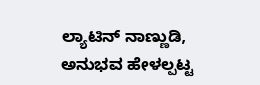ಲ್ಯಾಟಿನ್ ನಾಣ್ಣುಡಿ, ಅನುಭವ ಹೇಳಲ್ಪಟ್ಟ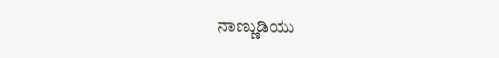ನಾಣ್ಣುಡಿಯು